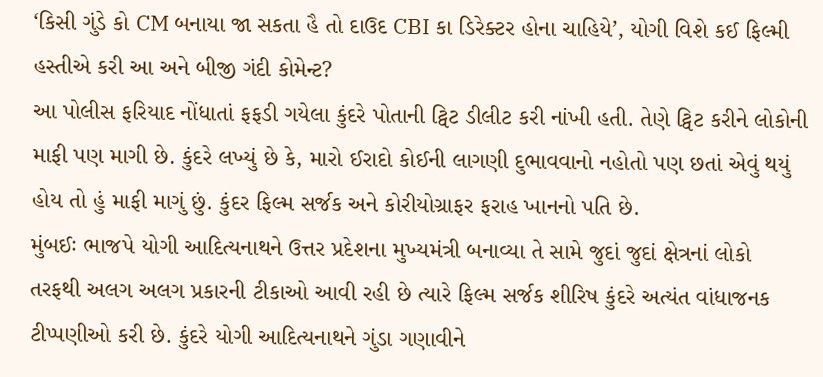‘કિસી ગુંડે કો CM બનાયા જા સકતા હૈ તો દાઉદ CBI કા ડિરેક્ટર હોના ચાહિયે’, યોગી વિશે કઈ ફિલ્મી હસ્તીએ કરી આ અને બીજી ગંદી કોમેન્ટ?
આ પોલીસ ફરિયાદ નોંધાતાં ફફડી ગયેલા કુંદરે પોતાની ટ્વિટ ડીલીટ કરી નાંખી હતી. તેણે ટ્વિટ કરીને લોકોની માફી પણ માગી છે. કુંદરે લખ્યું છે કે, મારો ઈરાદો કોઈની લાગણી દુભાવવાનો નહોતો પણ છતાં એવું થયું હોય તો હું માફી માગું છું. કુંદર ફિલ્મ સર્જક અને કોરીયોગ્રાફર ફરાહ ખાનનો પતિ છે.
મુંબઈઃ ભાજપે યોગી આદિત્યનાથને ઉત્તર પ્રદેશના મુખ્યમંત્રી બનાવ્યા તે સામે જુદાં જુદાં ક્ષેત્રનાં લોકો તરફથી અલગ અલગ પ્રકારની ટીકાઓ આવી રહી છે ત્યારે ફિલ્મ સર્જક શીરિષ કુંદરે અત્યંત વાંધાજનક ટીપ્પણીઓ કરી છે. કુંદરે યોગી આદિત્યનાથને ગુંડા ગણાવીને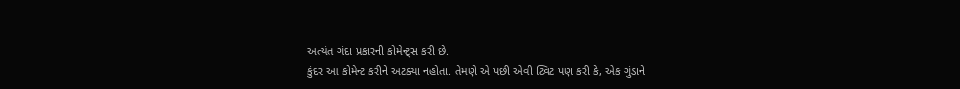અત્યંત ગંદા પ્રકારની કોમેન્ટ્સ કરી છે.
કુંદર આ કોમેન્ટ કરીને અટક્યા નહોતા. તેમણે એ પછી એવી ટ્વિટ પણ કરી કે, એક ગુંડાને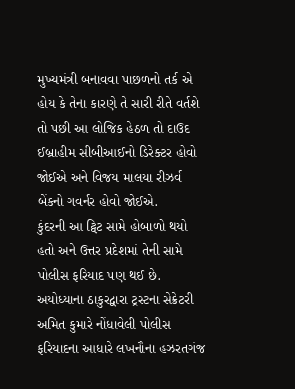મુખ્યમંત્રી બનાવવા પાછળનો તર્ક એ હોય કે તેના કારણે તે સારી રીતે વર્તશે તો પછી આ લોજિક હેઠળ તો દાઉદ ઈબ્રાહીમ સીબીઆઈનો ડિરેક્ટર હોવો જોઈએ અને વિજય માલયા રીઝર્વ બેંકનો ગવર્નર હોવો જોઈએ.
કુંદરની આ ટ્વિટ સામે હોબાળો થયો હતો અને ઉત્તર પ્રદેશમાં તેની સામે પોલીસ ફરિયાદ પણ થઈ છે. અયોધ્યાના ઠાકુરદ્વારા ટ્રસ્ટના સેક્રેટરી અમિત કુમારે નોંધાવેલી પોલીસ ફરિયાદના આધારે લખનૌના હઝરતગંજ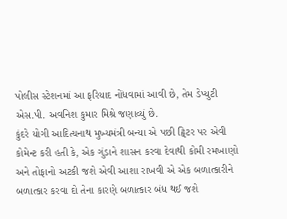પોલીસ સ્ટેશનમાં આ ફરિયાદ નોંધવામાં આવી છે, તેમ ડેપ્યુટી એસ.પી. અવનિશ કુમાર મિશ્રે જણાવ્યું છે.
કુંદરે યોગી આદિત્યનાથ મુખ્યમંત્રી બન્યા એ પછી ટ્વિટર પર એવી કોમેન્ટ કરી હતી કે, એક ગુંડાને શાસન કરવા દેવાથી કોમી રમખાણો અને તોફાનો અટકી જશે એવી આશા રાખવી એ એક બળાત્કારીને બળાત્કાર કરવા દો તેના કારણે બળાત્કાર બંધ થઈ જશે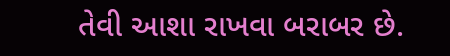તેવી આશા રાખવા બરાબર છે.